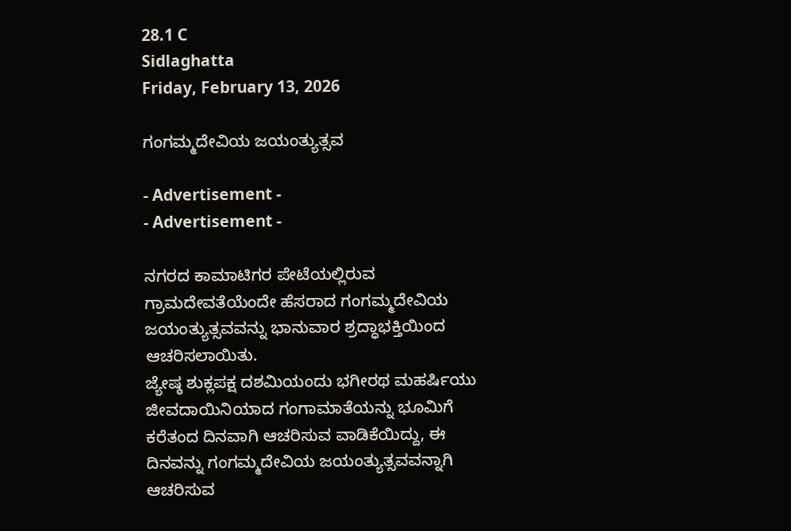28.1 C
Sidlaghatta
Friday, February 13, 2026

ಗಂಗಮ್ಮದೇವಿಯ ಜಯಂತ್ಯುತ್ಸವ

- Advertisement -
- Advertisement -

ನಗರದ ಕಾಮಾಟಿಗರ ಪೇಟೆಯಲ್ಲಿರುವ ಗ್ರಾಮದೇವತೆಯೆಂದೇ ಹೆಸರಾದ ಗಂಗಮ್ಮದೇವಿಯ ಜಯಂತ್ಯುತ್ಸವವನ್ನು ಭಾನುವಾರ ಶ್ರದ್ಧಾಭಕ್ತಿಯಿಂದ ಆಚರಿಸಲಾಯಿತು.
ಜ್ಯೇಷ್ಠ ಶುಕ್ಲಪಕ್ಷ ದಶಮಿಯಂದು ಭಗೀರಥ ಮಹರ್ಷಿಯು ಜೀವದಾಯಿನಿಯಾದ ಗಂಗಾಮಾತೆಯನ್ನು ಭೂಮಿಗೆ ಕರೆತಂದ ದಿನವಾಗಿ ಆಚರಿಸುವ ವಾಡಿಕೆಯಿದ್ದು, ಈ ದಿನವನ್ನು ಗಂಗಮ್ಮದೇವಿಯ ಜಯಂತ್ಯುತ್ಸವವನ್ನಾಗಿ ಆಚರಿಸುವ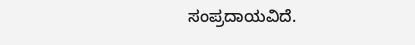ಸಂಪ್ರದಾಯವಿದೆ.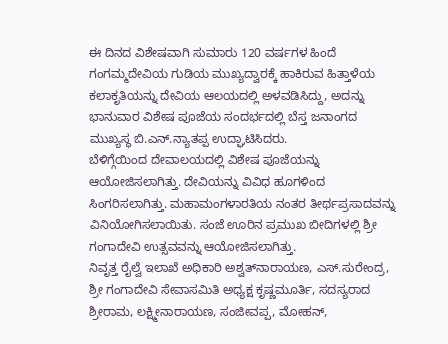ಈ ದಿನದ ವಿಶೇಷವಾಗಿ ಸುಮಾರು 120 ವರ್ಷಗಳ ಹಿಂದೆ ಗಂಗಮ್ಮದೇವಿಯ ಗುಡಿಯ ಮುಖ್ಯದ್ವಾರಕ್ಕೆ ಹಾಕಿರುವ ಹಿತ್ತಾಳೆಯ ಕಲಾಕೃತಿಯನ್ನು ದೇವಿಯ ಆಲಯದಲ್ಲಿ ಅಳವಡಿಸಿದ್ದು, ಅದನ್ನು ಭಾನುವಾರ ವಿಶೇಷ ಪೂಜೆಯ ಸಂದರ್ಭದಲ್ಲಿ ಬೆಸ್ತ ಜನಾಂಗದ ಮುಖ್ಯಸ್ಥ ಬಿ.ಎನ್‌.ನ್ಯಾತಪ್ಪ ಉದ್ಘಾಟಿಸಿದರು.
ಬೆಳಿಗ್ಗೆಯಿಂದ ದೇವಾಲಯದಲ್ಲಿ ವಿಶೇಷ ಪೂಜೆಯನ್ನು ಆಯೋಜಿಸಲಾಗಿತ್ತು. ದೇವಿಯನ್ನು ವಿವಿಧ ಹೂಗಳಿಂದ ಸಿಂಗರಿಸಲಾಗಿತ್ತು. ಮಹಾಮಂಗಳಾರತಿಯ ನಂತರ ತೀರ್ಥಪ್ರಸಾದವನ್ನು ವಿನಿಯೋಗಿಸಲಾಯಿತು. ಸಂಜೆ ಊರಿನ ಪ್ರಮುಖ ಬೀದಿಗಳಲ್ಲಿ ಶ್ರೀ ಗಂಗಾದೇವಿ ಉತ್ಸವವನ್ನು ಆಯೋಜಿಸಲಾಗಿತ್ತು.
ನಿವೃತ್ತ ರೈಲ್ವೆ ಇಲಾಖೆ ಅಧಿಕಾರಿ ಅಶ್ವತ್‌ನಾರಾಯಣ, ಎಸ್‌.ಸುರೇಂದ್ರ, ಶ್ರೀ ಗಂಗಾದೇವಿ ಸೇವಾಸಮಿತಿ ಅಧ್ಯಕ್ಷ ಕೃಷ್ಣಮೂರ್ತಿ, ಸದಸ್ಯರಾದ ಶ್ರೀರಾಮ, ಲಕ್ಷ್ಮೀನಾರಾಯಣ, ಸಂಜೀವಪ್ಪ, ಮೋಹನ್‌,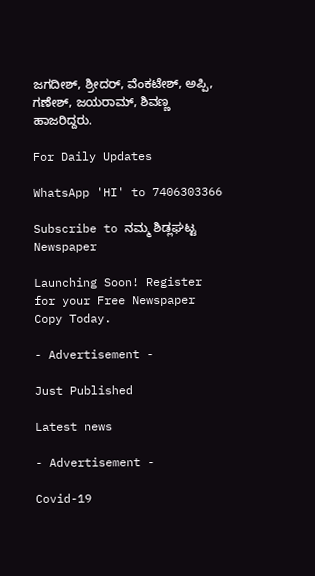ಜಗದೀಶ್‌, ಶ್ರೀದರ್‌, ವೆಂಕಟೇಶ್‌, ಅಪ್ಪಿ, ಗಣೇಶ್‌, ಜಯರಾಮ್‌, ಶಿವಣ್ಣ ಹಾಜರಿದ್ದರು.

For Daily Updates

WhatsApp 'HI' to 7406303366

Subscribe to ನಮ್ಮ ಶಿಡ್ಲಘಟ್ಟ Newspaper

Launching Soon! Register for your Free Newspaper Copy Today.

- Advertisement -

Just Published

Latest news

- Advertisement -

Covid-19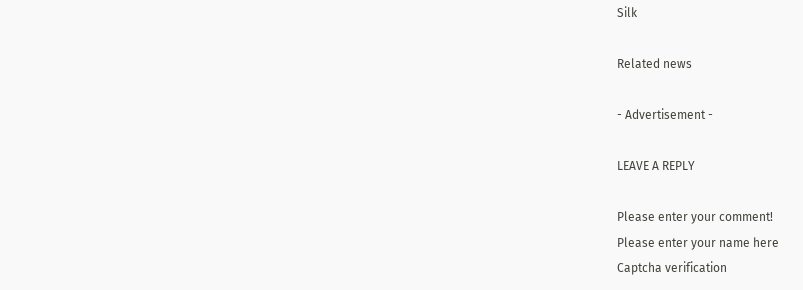Silk

Related news

- Advertisement -

LEAVE A REPLY

Please enter your comment!
Please enter your name here
Captcha verification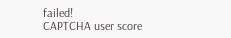failed!
CAPTCHA user score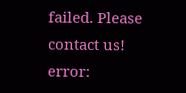failed. Please contact us!
error: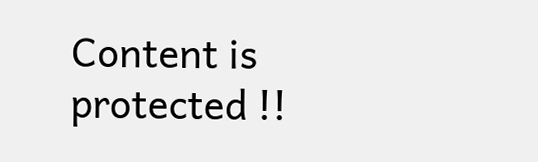Content is protected !!